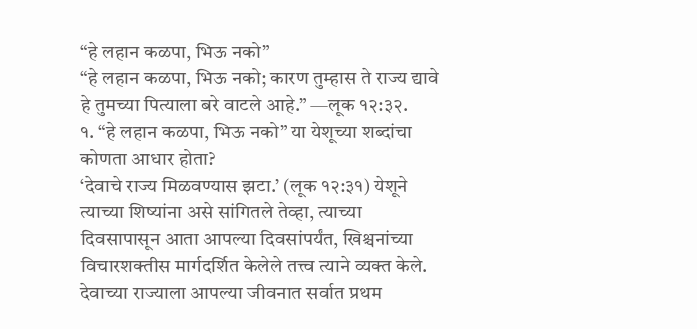“हे लहान कळपा, भिऊ नको”
“हे लहान कळपा, भिऊ नको; कारण तुम्हास ते राज्य द्यावे हे तुमच्या पित्याला बरे वाटले आहे.” —लूक १२:३२.
१. “हे लहान कळपा, भिऊ नको” या येशूच्या शब्दांचा कोणता आधार होता?
‘देवाचे राज्य मिळवण्यास झटा.’ (लूक १२:३१) येशूने त्याच्या शिष्यांना असे सांगितले तेव्हा, त्याच्या दिवसापासून आता आपल्या दिवसांपर्यंत, खिश्चनांच्या विचारशक्तीस मार्गदर्शित केलेले तत्त्व त्याने व्यक्त केले. देवाच्या राज्याला आपल्या जीवनात सर्वात प्रथम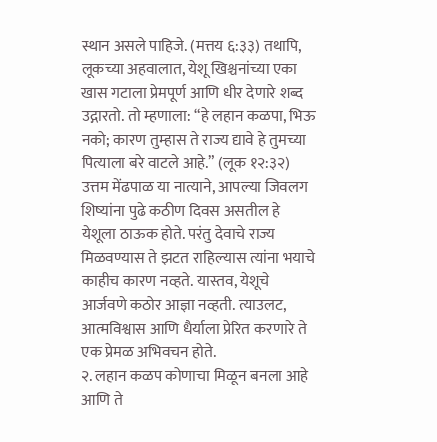स्थान असले पाहिजे. (मत्तय ६:३३) तथापि, लूकच्या अहवालात, येशू खिश्चनांच्या एका खास गटाला प्रेमपूर्ण आणि धीर देणारे शब्द उद्गारतो. तो म्हणाला: “हे लहान कळपा, भिऊ नको; कारण तुम्हास ते राज्य द्यावे हे तुमच्या पित्याला बरे वाटले आहे.” (लूक १२:३२) उत्तम मेंढपाळ या नात्याने, आपल्या जिवलग शिष्यांना पुढे कठीण दिवस असतील हे येशूला ठाऊक होते. परंतु देवाचे राज्य मिळवण्यास ते झटत राहिल्यास त्यांना भयाचे काहीच कारण नव्हते. यास्तव, येशूचे आर्जवणे कठोर आज्ञा नव्हती. त्याउलट, आत्मविश्वास आणि धैर्याला प्रेरित करणारे ते एक प्रेमळ अभिवचन होते.
२. लहान कळप कोणाचा मिळून बनला आहे आणि ते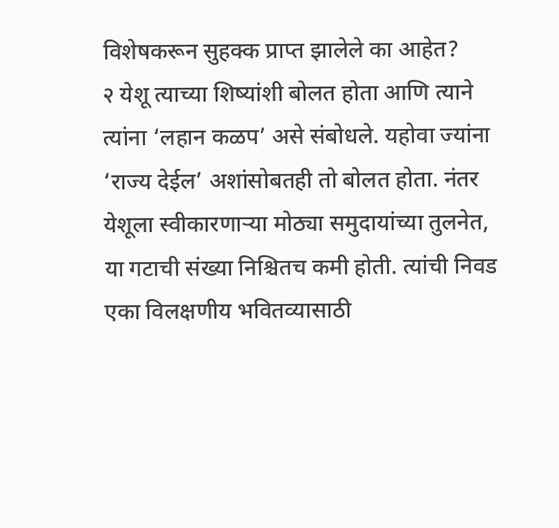विशेषकरून सुहक्क प्राप्त झालेले का आहेत?
२ येशू त्याच्या शिष्यांशी बोलत होता आणि त्याने त्यांना ‘लहान कळप’ असे संबोधले. यहोवा ज्यांना ‘राज्य देईल’ अशांसोबतही तो बोलत होता. नंतर येशूला स्वीकारणाऱ्या मोठ्या समुदायांच्या तुलनेत, या गटाची संख्या निश्चितच कमी होती. त्यांची निवड एका विलक्षणीय भवितव्यासाठी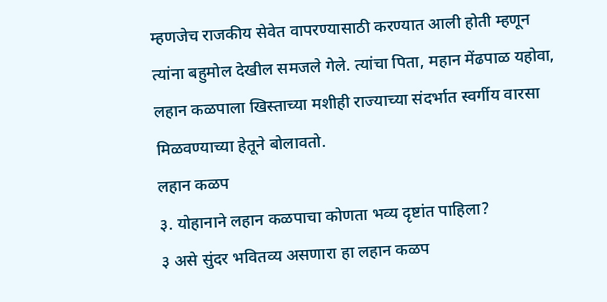म्हणजेच राजकीय सेवेत वापरण्यासाठी करण्यात आली होती म्हणून त्यांना बहुमोल देखील समजले गेले. त्यांचा पिता, महान मेंढपाळ यहोवा, लहान कळपाला खिस्ताच्या मशीही राज्याच्या संदर्भात स्वर्गीय वारसा मिळवण्याच्या हेतूने बोलावतो.
लहान कळप
३. योहानाने लहान कळपाचा कोणता भव्य दृष्टांत पाहिला?
३ असे सुंदर भवितव्य असणारा हा लहान कळप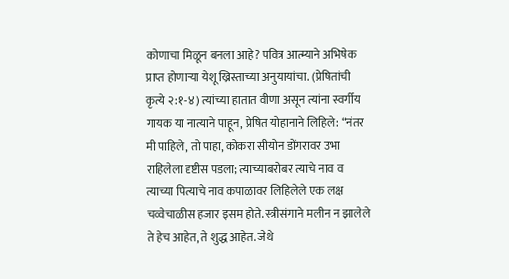कोणाचा मिळून बनला आहे? पवित्र आत्म्याने अभिषेक प्राप्त होणाऱ्या येशू ख्रिस्ताच्या अनुयायांचा. (प्रेषितांची कृत्ये २:१-४) त्यांच्या हातात वीणा असून त्यांना स्वर्गीय गायक या नात्याने पाहून, प्रेषित योहानाने लिहिले: “नंतर मी पाहिले, तो पाहा, कोकरा सीयोन डोंगरावर उभा राहिलेला दृष्टीस पडला; त्याच्याबरोबर त्याचे नाव व त्याच्या पित्याचे नाव कपाळावर लिहिलेले एक लक्ष चव्वेचाळीस हजार इसम होते. स्त्रीसंगाने मलीन न झालेले ते हेच आहेत, ते शुद्ध आहेत. जेथे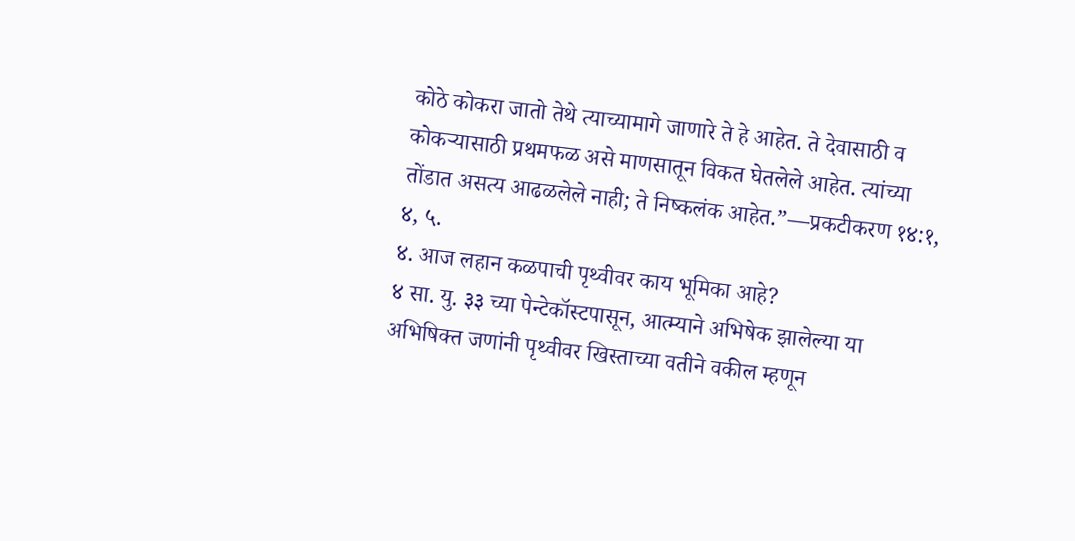कोठे कोकरा जातो तेथे त्याच्यामागे जाणारे ते हे आहेत. ते देवासाठी व कोकऱ्यासाठी प्रथमफळ असे माणसातून विकत घेतलेले आहेत. त्यांच्या तोंडात असत्य आढळलेले नाही; ते निष्कलंक आहेत.”—प्रकटीकरण १४:१, ४, ५.
४. आज लहान कळपाची पृथ्वीवर काय भूमिका आहे?
४ सा. यु. ३३ च्या पेन्टेकॉस्टपासून, आत्म्याने अभिषेक झालेल्या या अभिषिक्त जणांनी पृथ्वीवर खिस्ताच्या वतीने वकील म्हणून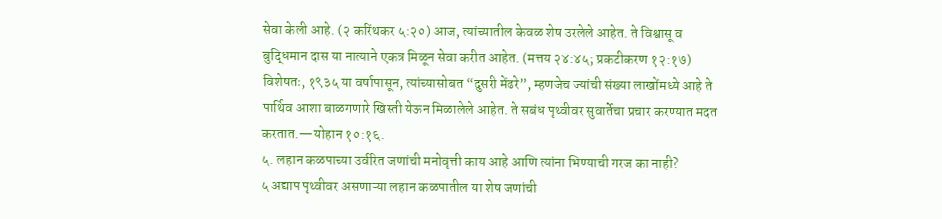सेवा केली आहे. (२ करिंथकर ५:२०) आज, त्यांच्यातील केवळ शेष उरलेले आहेत. ते विश्वासू व बुद्धिमान दास या नात्याने एकत्र मिळून सेवा करीत आहेत. (मत्तय २४:४५; प्रकटीकरण १२:१७) विशेषतः, १९३५ या वर्षापासून, त्यांच्यासोबत “दुसरी मेंढरे”, म्हणजेच ज्यांची संख्या लाखोंमध्ये आहे ते पार्थिव आशा बाळगणारे खिस्ती येऊन मिळालेले आहेत. ते सबंध पृथ्वीवर सुवार्तेचा प्रचार करण्यात मदत करतात.—योहान १०:१६.
५. लहान कळपाच्या उर्वरित जणांची मनोवृत्ती काय आहे आणि त्यांना भिण्याची गरज का नाही?
५ अद्याप पृथ्वीवर असणाऱ्या लहान कळपातील या शेष जणांची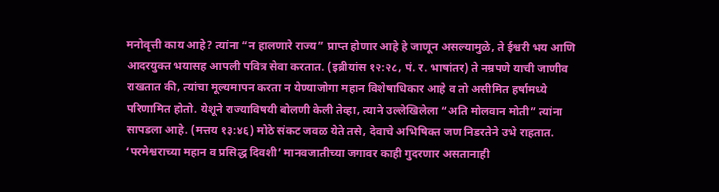मनोवृत्ती काय आहे? त्यांना “न हालणारे राज्य” प्राप्त होणार आहे हे जाणून असल्यामुळे, ते ईश्वरी भय आणि आदरयुक्त भयासह आपली पवित्र सेवा करतात. (इब्रीयांस १२:२८, पं. र. भाषांतर) ते नम्रपणे याची जाणीव राखतात की, त्यांचा मूल्यमापन करता न येण्याजोगा महान विशेषाधिकार आहे व तो असीमित हर्षामध्ये परिणामित होतो. येशूने राज्याविषयी बोलणी केली तेव्हा, त्याने उल्लेखिलेला “अति मोलवान मोती” त्यांना सापडला आहे. (मत्तय १३:४६) मोठे संकट जवळ येते तसे, देवाचे अभिषिक्त जण निडरतेने उभे राहतात. ‘परमेश्वराच्या महान व प्रसिद्ध दिवशी’ मानवजातीच्या जगावर काही गुदरणार असतानाही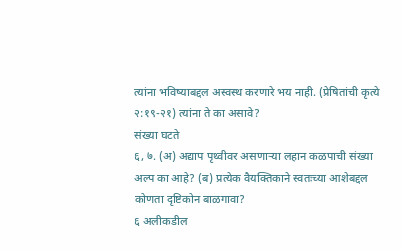त्यांना भविष्याबद्दल अस्वस्थ करणारे भय नाही. (प्रेषितांची कृत्ये २:१९-२१) त्यांना ते का असावे?
संख्या घटते
६, ७. (अ) अद्याप पृथ्वीवर असणाऱ्या लहान कळपाची संख्या अल्प का आहे? (ब) प्रत्येक वैयक्तिकाने स्वतःच्या आशेबद्दल कोणता दृष्टिकोन बाळगावा?
६ अलीकडील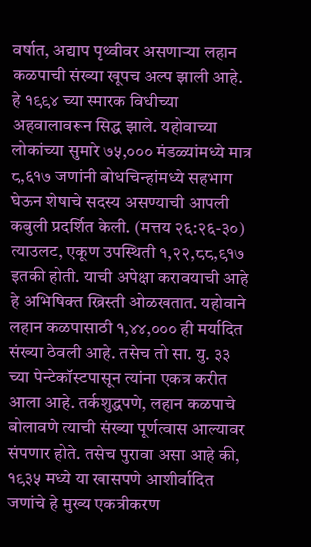वर्षात, अद्याप पृथ्वीवर असणाऱ्या लहान कळपाची संख्या खूपच अल्प झाली आहे. हे १९९४ च्या स्मारक विधीच्या अहवालावरून सिद्ध झाले. यहोवाच्या लोकांच्या सुमारे ७५,००० मंडळ्यांमध्ये मात्र ८,६१७ जणांनी बोधचिन्हांमध्ये सहभाग घेऊन शेषाचे सदस्य असण्याची आपली कबुली प्रदर्शित केली. (मत्तय २६:२६-३०) त्याउलट, एकूण उपस्थिती १,२२,८८,९१७ इतकी होती. याची अपेक्षा करावयाची आहे हे अभिषिक्त ख्रिस्ती ओळखतात. यहोवाने लहान कळपासाठी १,४४,००० ही मर्यादित संख्या ठेवली आहे. तसेच तो सा. यु. ३३ च्या पेन्टेकॉस्टपासून त्यांना एकत्र करीत आला आहे. तर्कशुद्धपणे, लहान कळपाचे बोलावणे त्याची संख्या पूर्णत्वास आल्यावर संपणार होते. तसेच पुरावा असा आहे की, १९३५ मध्ये या खासपणे आशीर्वादित जणांचे हे मुख्य एकत्रीकरण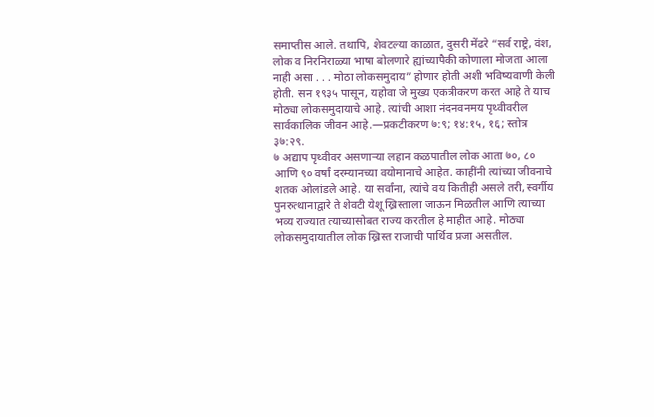समाप्तीस आले. तथापि, शेवटल्या काळात, दुसरी मेंढरे “सर्व राष्ट्रे, वंश, लोक व निरनिराळ्या भाषा बोलणारे ह्यांच्यापैकी कोणाला मोजता आला नाही असा . . . मोठा लोकसमुदाय” होणार होती अशी भविष्यवाणी केली होती. सन १९३५ पासून, यहोवा जे मुख्य एकत्रीकरण करत आहे ते याच मोठ्या लोकसमुदायाचे आहे. त्यांची आशा नंदनवनमय पृथ्वीवरील सार्वकालिक जीवन आहे.—प्रकटीकरण ७:९; १४:१५, १६; स्तोत्र ३७:२९.
७ अद्याप पृथ्वीवर असणाऱ्या लहान कळपातील लोक आता ७०, ८० आणि ९० वर्षां दरम्यानच्या वयोमानाचे आहेत. काहींनी त्यांच्या जीवनाचे शतक ओलांडले आहे. या सर्वांना, त्यांचे वय कितीही असले तरी, स्वर्गीय पुनरुत्थानाद्वारे ते शेवटी येशू ख्रिस्ताला जाऊन मिळतील आणि त्याच्या भव्य राज्यात त्याच्यासोबत राज्य करतील हे माहीत आहे. मोठ्या लोकसमुदायातील लोक ख्रिस्त राजाची पार्थिव प्रजा असतील.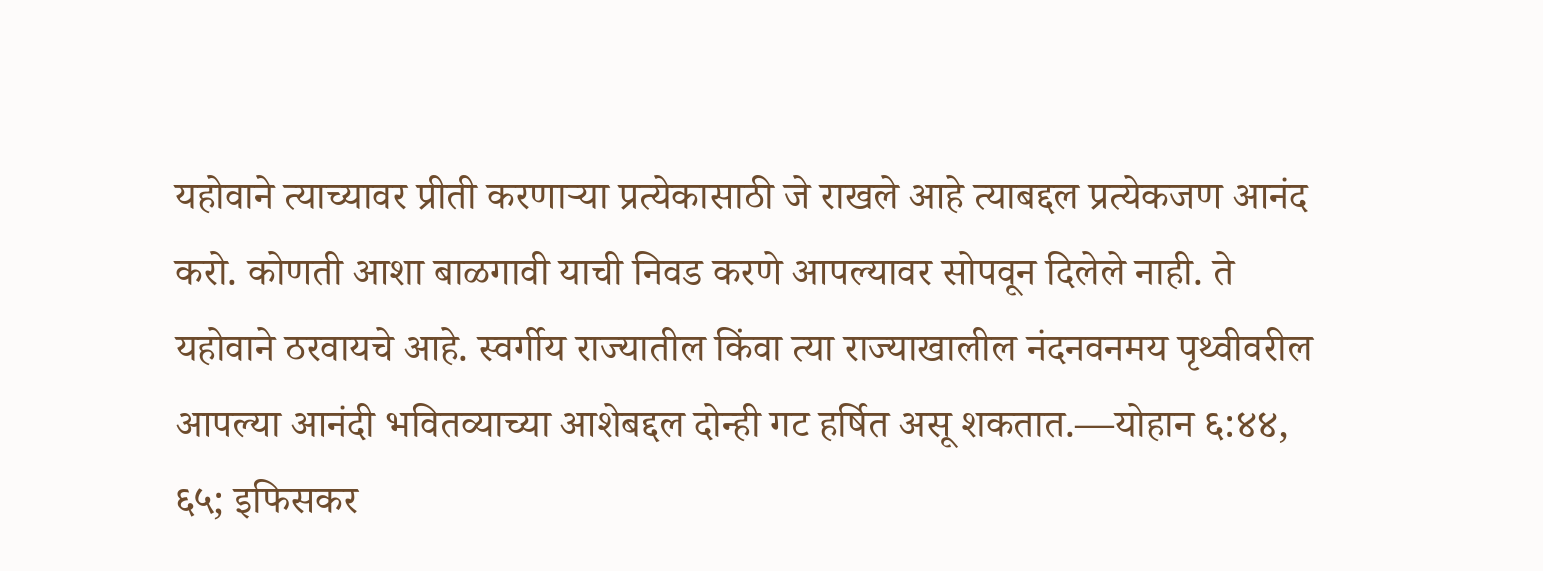यहोवाने त्याच्यावर प्रीती करणाऱ्या प्रत्येकासाठी जे राखले आहे त्याबद्दल प्रत्येकजण आनंद करो. कोणती आशा बाळगावी याची निवड करणे आपल्यावर सोपवून दिलेले नाही. ते यहोवाने ठरवायचे आहे. स्वर्गीय राज्यातील किंवा त्या राज्याखालील नंदनवनमय पृथ्वीवरील आपल्या आनंदी भवितव्याच्या आशेबद्दल दोन्ही गट हर्षित असू शकतात.—योहान ६:४४, ६५; इफिसकर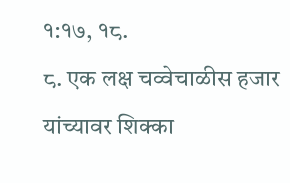१:१७, १८.
८. एक लक्ष चव्वेचाळीस हजार यांच्यावर शिक्का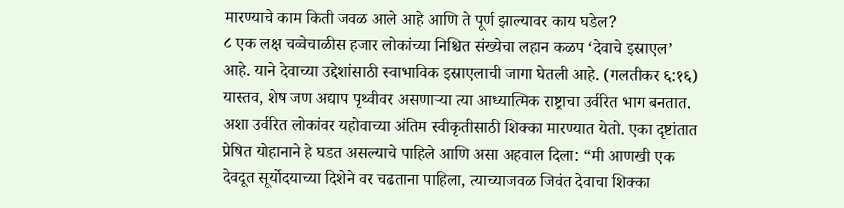मारण्याचे काम किती जवळ आले आहे आणि ते पूर्ण झाल्यावर काय घडेल?
८ एक लक्ष चव्वेचाळीस हजार लोकांच्या निश्चित संख्येचा लहान कळप ‘देवाचे इस्राएल’ आहे. याने देवाच्या उद्देशांसाठी स्वाभाविक इस्राएलाची जागा घेतली आहे. (गलतीकर ६:१६) यास्तव, शेष जण अद्याप पृथ्वीवर असणाऱ्या त्या आध्यात्मिक राष्ट्राचा उर्वरित भाग बनतात. अशा उर्वरित लोकांवर यहोवाच्या अंतिम स्वीकृतीसाठी शिक्का मारण्यात येतो. एका दृष्टांतात प्रेषित योहानाने हे घडत असल्याचे पाहिले आणि असा अहवाल दिला: “मी आणखी एक देवदूत सूर्योदयाच्या दिशेने वर चढताना पाहिला, त्याच्याजवळ जिवंत देवाचा शिक्का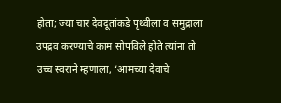होता; ज्या चार देवदूतांकडे पृथ्वीला व समुद्राला उपद्रव करण्याचे काम सोपविले होते त्यांना तो उच्च स्वराने म्हणाला, ‘आमच्या देवाचे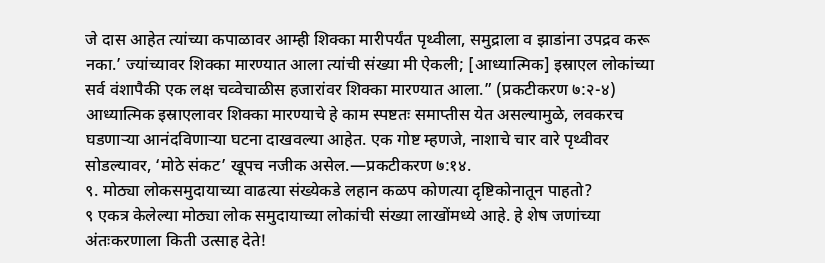जे दास आहेत त्यांच्या कपाळावर आम्ही शिक्का मारीपर्यंत पृथ्वीला, समुद्राला व झाडांना उपद्रव करू नका.’ ज्यांच्यावर शिक्का मारण्यात आला त्यांची संख्या मी ऐकली; [आध्यात्मिक] इस्राएल लोकांच्या सर्व वंशापैकी एक लक्ष चव्वेचाळीस हजारांवर शिक्का मारण्यात आला.” (प्रकटीकरण ७:२-४) आध्यात्मिक इस्राएलावर शिक्का मारण्याचे हे काम स्पष्टतः समाप्तीस येत असल्यामुळे, लवकरच घडणाऱ्या आनंदविणाऱ्या घटना दाखवल्या आहेत. एक गोष्ट म्हणजे, नाशाचे चार वारे पृथ्वीवर सोडल्यावर, ‘मोठे संकट’ खूपच नजीक असेल.—प्रकटीकरण ७:१४.
९. मोठ्या लोकसमुदायाच्या वाढत्या संख्येकडे लहान कळप कोणत्या दृष्टिकोनातून पाहतो?
९ एकत्र केलेल्या मोठ्या लोक समुदायाच्या लोकांची संख्या लाखोंमध्ये आहे. हे शेष जणांच्या अंतःकरणाला किती उत्साह देते!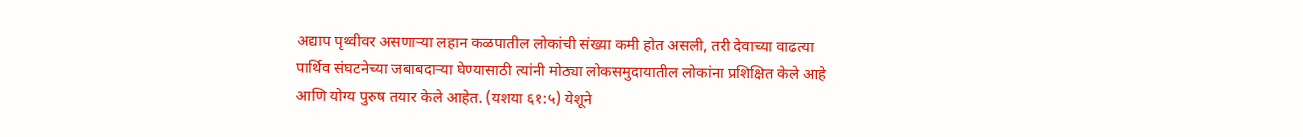अद्याप पृथ्वीवर असणाऱ्या लहान कळपातील लोकांची संख्या कमी होत असली, तरी देवाच्या वाढत्या पार्थिव संघटनेच्या जबाबदाऱ्या घेण्यासाठी त्यांनी मोठ्या लोकसमुदायातील लोकांना प्रशिक्षित केले आहे आणि योग्य पुरुष तयार केले आहेत. (यशया ६१:५) येशूने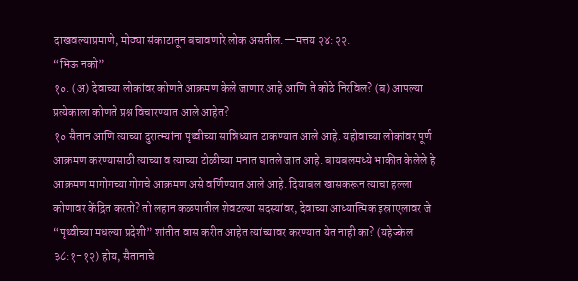दाखवल्याप्रमाणे, मोठ्या संकाटातून बचावणारे लोक असतील.—मत्तय २४:२२.
“भिऊ नको”
१०. (अ) देवाच्या लोकांवर कोणते आक्रमण केले जाणार आहे आणि ते कोठे निरविल? (ब) आपल्या प्रत्येकाला कोणते प्रश्न विचारण्यात आले आहेत?
१० सैतान आणि त्याच्या दुरात्म्यांना पृथ्वीच्या सान्निध्यात टाकण्यात आले आहे. यहोवाच्या लोकांवर पूर्ण आक्रमण करण्यासाठी त्याच्या व त्याच्या टोळीच्या मनात घातले जात आहे. बायबलमध्ये भाकीत केलेले हे आक्रमण मागोगच्या गोगचे आक्रमण असे वर्णिण्यात आले आहे. दियाबल खासकरून त्याचा हल्ला कोणावर केंद्रित करतो? तो लहान कळपातील शेवटल्या सदस्यांवर, देवाच्या आध्यात्मिक इस्राएलावर जे “पृथ्वीच्या मधल्या प्रदेशी” शांतीत वास करीत आहेत त्यांच्यावर करण्यात येत नाही का? (यहेज्केल ३८:१-१२) होय, सैतानाचे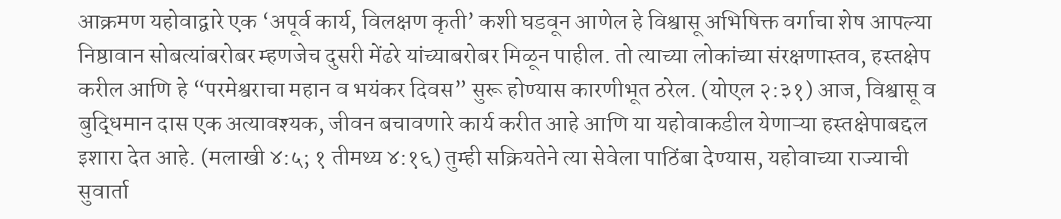आक्रमण यहोवाद्वारे एक ‘अपूर्व कार्य, विलक्षण कृती’ कशी घडवून आणेल हे विश्वासू अभिषिक्त वर्गाचा शेष आपल्या निष्ठावान सोबत्यांबरोबर म्हणजेच दुसरी मेंढरे यांच्याबरोबर मिळून पाहील. तो त्याच्या लोकांच्या संरक्षणास्तव, हस्तक्षेप करील आणि हे “परमेश्वराचा महान व भयंकर दिवस” सुरू होण्यास कारणीभूत ठरेल. (योएल २:३१) आज, विश्वासू व बुद्धिमान दास एक अत्यावश्यक, जीवन बचावणारे कार्य करीत आहे आणि या यहोवाकडील येणाऱ्या हस्तक्षेपाबद्दल इशारा देत आहे. (मलाखी ४:५; १ तीमथ्य ४:१६) तुम्ही सक्रियतेने त्या सेवेला पाठिंबा देण्यास, यहोवाच्या राज्याची सुवार्ता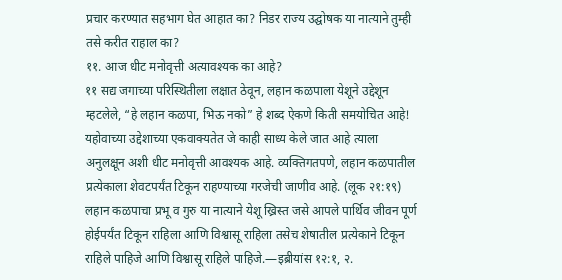प्रचार करण्यात सहभाग घेत आहात का? निडर राज्य उद्घोषक या नात्याने तुम्ही तसे करीत राहाल का?
११. आज धीट मनोवृत्ती अत्यावश्यक का आहे?
११ सद्य जगाच्या परिस्थितीला लक्षात ठेवून, लहान कळपाला येशूने उद्देशून म्हटलेले, “हे लहान कळपा, भिऊ नको” हे शब्द ऐकणे किती समयोचित आहे! यहोवाच्या उद्देशाच्या एकवाक्यतेत जे काही साध्य केले जात आहे त्याला अनुलक्षून अशी धीट मनोवृत्ती आवश्यक आहे. व्यक्तिगतपणे, लहान कळपातील प्रत्येकाला शेवटपर्यंत टिकून राहण्याच्या गरजेची जाणीव आहे. (लूक २१:१९) लहान कळपाचा प्रभू व गुरु या नात्याने येशू ख्रिस्त जसे आपले पार्थिव जीवन पूर्ण होईपर्यंत टिकून राहिला आणि विश्वासू राहिला तसेच शेषातील प्रत्येकाने टिकून राहिले पाहिजे आणि विश्वासू राहिले पाहिजे.—इब्रीयांस १२:१, २.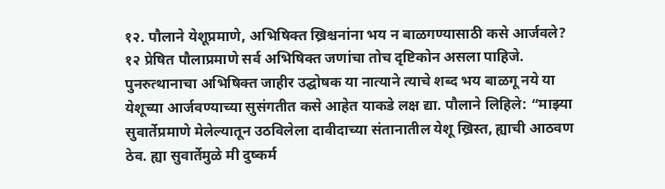१२. पौलाने येशूप्रमाणे, अभिषिक्त ख्रिश्चनांना भय न बाळगण्यासाठी कसे आर्जवले?
१२ प्रेषित पौलाप्रमाणे सर्व अभिषिक्त जणांचा तोच दृष्टिकोन असला पाहिजे. पुनरुत्थानाचा अभिषिक्त जाहीर उद्घोषक या नात्याने त्याचे शब्द भय बाळगू नये या येशूच्या आर्जवण्याच्या सुसंगतीत कसे आहेत याकडे लक्ष द्या. पौलाने लिहिले: “माझ्या सुवार्तेप्रमाणे मेलेल्यातून उठविलेला दावीदाच्या संतानातील येशू ख्रिस्त, ह्याची आठवण ठेव. ह्या सुवार्तेमुळे मी दुष्कर्म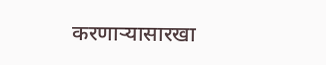करणाऱ्यासारखा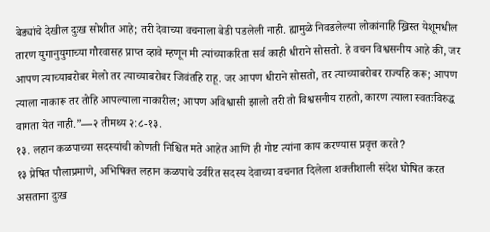बेड्यांचे देखील दुःख सोशीत आहे; तरी देवाच्या वचनाला बेडी पडलेली नाही. ह्यामुळे निवडलेल्या लोकांनाहि ख्रिस्त येशूमधील तारण युगानुयुगाच्या गौरवासह प्राप्त व्हावे म्हणून मी त्यांच्याकरिता सर्व काही धीराने सोसतो. हे वचन विश्वसनीय आहे की, जर आपण त्याच्याबरोबर मेलो तर त्याच्याबरोबर जिवंतहि राहू. जर आपण धीराने सोसतो, तर त्याच्याबरोबर राज्यहि करू; आपण त्याला नाकारू तर तोहि आपल्याला नाकारील; आपण अविश्वासी झालो तरी तो विश्वसनीय राहतो, कारण त्याला स्वतःविरुद्ध वागता येत नाही.”—२ तीमथ्य २:८-१३.
१३. लहान कळपाच्या सदस्यांची कोणती निश्चित मते आहेत आणि ही गोष्ट त्यांना काय करण्यास प्रवृत्त करते?
१३ प्रेषित पौलाप्रमाणे, अभिषिक्त लहान कळपाचे उर्वरित सदस्य देवाच्या वचनात दिलेला शक्तीशाली संदेश घोषित करत असताना दुःख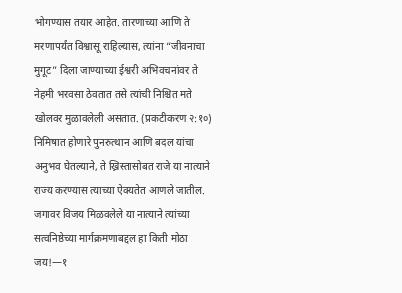भोगण्यास तयार आहेत. तारणाच्या आणि ते मरणापर्यंत विश्वासू राहिल्यास, त्यांना “जीवनाचा मुगूट” दिला जाण्याच्या ईश्वरी अभिवचनांवर ते नेहमी भरवसा ठेवतात तसे त्यांची निश्चित मते खोलवर मुळावलेली असतात. (प्रकटीकरण २:१०) निमिषात होणारे पुनरुत्थान आणि बदल यांचा अनुभव घेतल्याने, ते ख्रिस्तासोबत राजे या नात्याने राज्य करण्यास त्याच्या ऐक्यतेत आणले जातील. जगावर विजय मिळवलेले या नात्याने त्यांच्या सत्वनिष्ठेच्या मार्गक्रमणाबद्दल हा किती मोठा जय!—१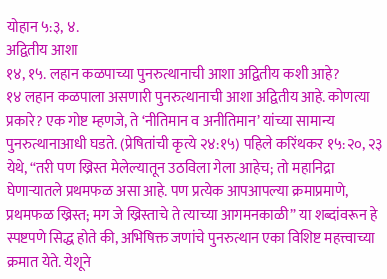योहान ५:३, ४.
अद्वितीय आशा
१४, १५. लहान कळपाच्या पुनरुत्थानाची आशा अद्वितीय कशी आहे?
१४ लहान कळपाला असणारी पुनरुत्थानाची आशा अद्वितीय आहे. कोणत्या प्रकारे? एक गोष्ट म्हणजे, ते ‘नीतिमान व अनीतिमान’ यांच्या सामान्य पुनरुत्थानाआधी घडते. (प्रेषितांची कृत्ये २४:१५) पहिले करिंथकर १५:२०, २३ येथे, “तरी पण ख्रिस्त मेलेल्यातून उठविला गेला आहेच; तो महानिद्रा घेणाऱ्यातले प्रथमफळ असा आहे. पण प्रत्येक आपआपल्या क्रमाप्रमाणे, प्रथमफळ ख्रिस्त; मग जे ख्रिस्ताचे ते त्याच्या आगमनकाळी” या शब्दांवरून हे स्पष्टपणे सिद्ध होते की, अभिषिक्त जणांचे पुनरुत्थान एका विशिष्ट महत्त्वाच्या क्रमात येते. येशूने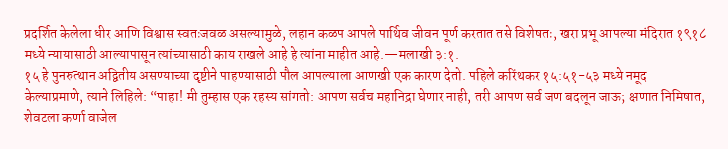प्रदर्शित केलेला धीर आणि विश्वास स्वतःजवळ असल्यामुळे, लहान कळप आपले पार्थिव जीवन पूर्ण करतात तसे विशेषतः, खरा प्रभू आपल्या मंदिरात १९१८ मध्ये न्यायासाठी आल्यापासून त्यांच्यासाठी काय राखले आहे हे त्यांना माहीत आहे.—मलाखी ३:१.
१५ हे पुनरुत्थान अद्वितीय असण्याच्या दृष्टीने पाहण्यासाठी पौल आपल्याला आणखी एक कारण देतो. पहिले करिंथकर १५:५१-५३ मध्ये नमूद केल्याप्रमाणे, त्याने लिहिले: “पाहा! मी तुम्हास एक रहस्य सांगतो: आपण सर्वच महानिद्रा घेणार नाही, तरी आपण सर्व जण बदलून जाऊ; क्षणात निमिषात, शेवटला कर्णा वाजेल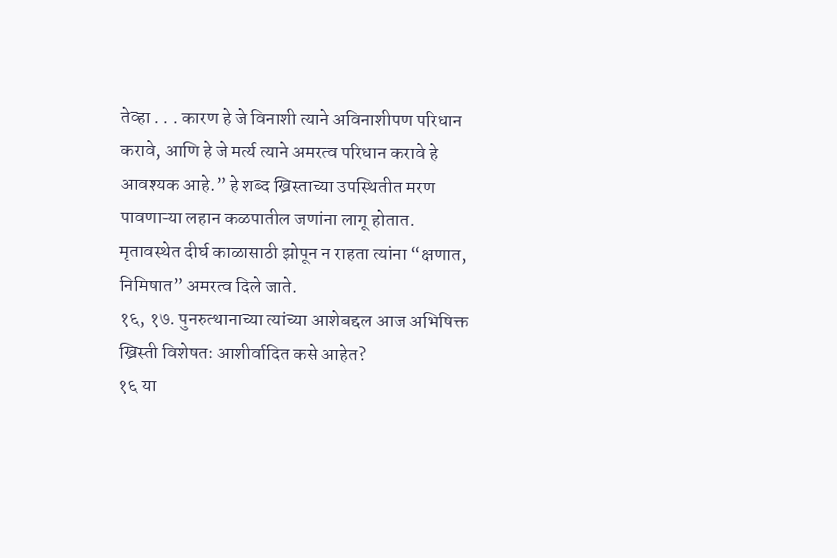तेव्हा . . . कारण हे जे विनाशी त्याने अविनाशीपण परिधान करावे, आणि हे जे मर्त्य त्याने अमरत्व परिधान करावे हे आवश्यक आहे.” हे शब्द ख्रिस्ताच्या उपस्थितीत मरण पावणाऱ्या लहान कळपातील जणांना लागू होतात. मृतावस्थेत दीर्घ काळासाठी झोपून न राहता त्यांना “क्षणात, निमिषात” अमरत्व दिले जाते.
१६, १७. पुनरुत्थानाच्या त्यांच्या आशेबद्दल आज अभिषिक्त ख्रिस्ती विशेषतः आशीर्वादित कसे आहेत?
१६ या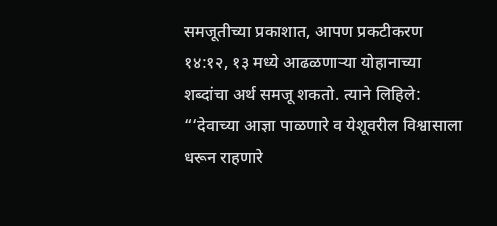समजूतीच्या प्रकाशात, आपण प्रकटीकरण १४:१२, १३ मध्ये आढळणाऱ्या योहानाच्या शब्दांचा अर्थ समजू शकतो. त्याने लिहिले: “‘देवाच्या आज्ञा पाळणारे व येशूवरील विश्वासाला धरून राहणारे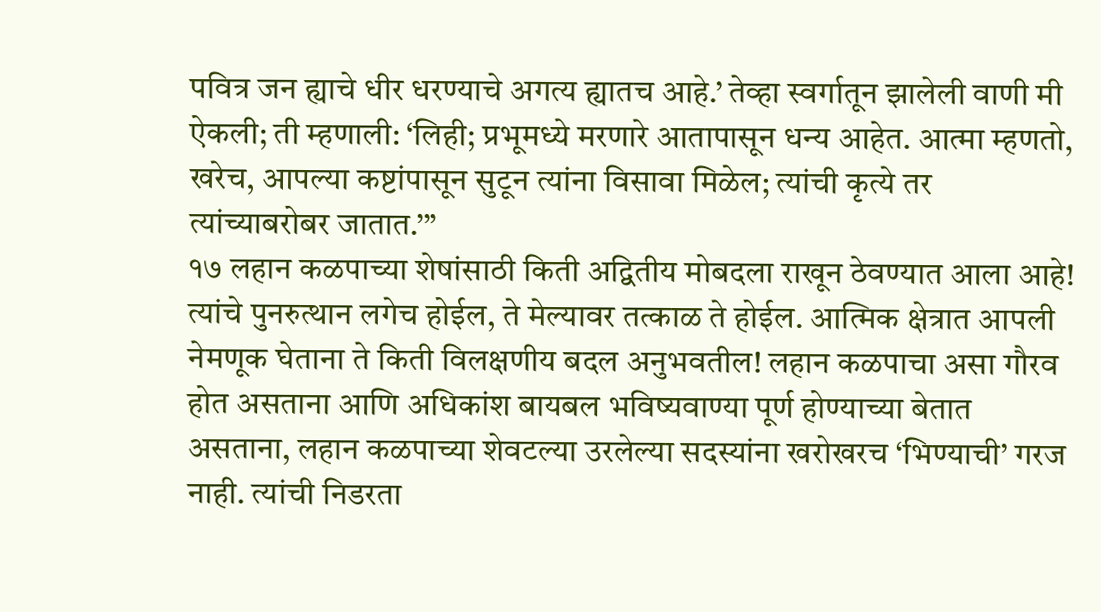पवित्र जन ह्याचे धीर धरण्याचे अगत्य ह्यातच आहे.’ तेव्हा स्वर्गातून झालेली वाणी मी ऐकली; ती म्हणाली: ‘लिही; प्रभूमध्ये मरणारे आतापासून धन्य आहेत. आत्मा म्हणतो, खरेच, आपल्या कष्टांपासून सुटून त्यांना विसावा मिळेल; त्यांची कृत्ये तर त्यांच्याबरोबर जातात.’”
१७ लहान कळपाच्या शेषांसाठी किती अद्वितीय मोबदला राखून ठेवण्यात आला आहे! त्यांचे पुनरुत्थान लगेच होईल, ते मेल्यावर तत्काळ ते होईल. आत्मिक क्षेत्रात आपली नेमणूक घेताना ते किती विलक्षणीय बदल अनुभवतील! लहान कळपाचा असा गौरव होत असताना आणि अधिकांश बायबल भविष्यवाण्या पूर्ण होण्याच्या बेतात असताना, लहान कळपाच्या शेवटल्या उरलेल्या सदस्यांना खरोखरच ‘भिण्याची’ गरज नाही. त्यांची निडरता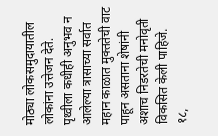मोठ्या लोकसमुदायातील लोकांना उत्तेजन देते. पृथ्वीला कधीही अनुभव न आलेल्या त्रासाच्या सर्वात महान काळात मुक्ततेची वाट पाहून असताना शेषांनी अशाच निडरतेची मनोवृती विकसित केली पाहिजे.
१८,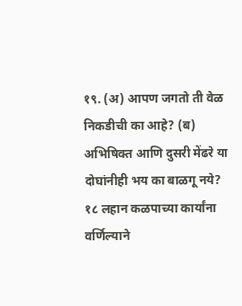१९. (अ) आपण जगतो ती वेळ निकडीची का आहे? (ब) अभिषिक्त आणि दुसरी मेंढरे या दोघांनीही भय का बाळगू नये?
१८ लहान कळपाच्या कार्यांना वर्णिल्याने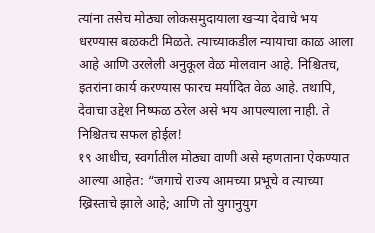त्यांना तसेच मोठ्या लोकसमुदायाला खऱ्या देवाचे भय धरण्यास बळकटी मिळते. त्याच्याकडील न्यायाचा काळ आला आहे आणि उरलेली अनुकूल वेळ मोलवान आहे. निश्चितच, इतरांना कार्य करण्यास फारच मर्यादित वेळ आहे. तथापि, देवाचा उद्देश निष्फळ ठरेल असे भय आपल्याला नाही. ते निश्चितच सफल होईल!
१९ आधीच, स्वर्गातील मोठ्या वाणी असे म्हणताना ऐकण्यात आल्या आहेत: “जगाचे राज्य आमच्या प्रभूचे व त्याच्या ख्रिस्ताचे झाले आहे; आणि तो युगानुयुग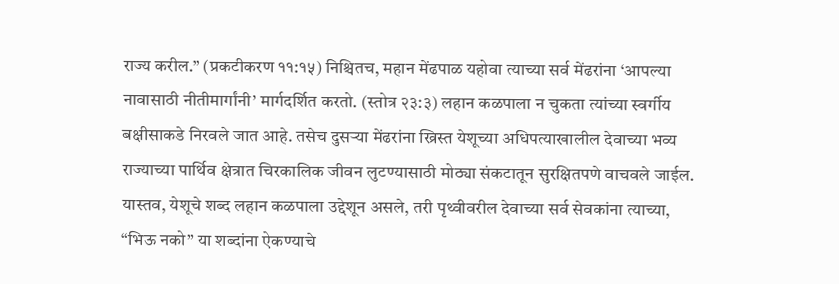राज्य करील.” (प्रकटीकरण ११:१५) निश्चितच, महान मेंढपाळ यहोवा त्याच्या सर्व मेंढरांना ‘आपल्या नावासाठी नीतीमार्गांनी’ मार्गदर्शित करतो. (स्तोत्र २३:३) लहान कळपाला न चुकता त्यांच्या स्वर्गीय बक्षीसाकडे निरवले जात आहे. तसेच दुसऱ्या मेंढरांना ख्रिस्त येशूच्या अधिपत्याखालील देवाच्या भव्य राज्याच्या पार्थिव क्षेत्रात चिरकालिक जीवन लुटण्यासाठी मोठ्या संकटातून सुरक्षितपणे वाचवले जाईल. यास्तव, येशूचे शब्द लहान कळपाला उद्देशून असले, तरी पृथ्वीवरील देवाच्या सर्व सेवकांना त्याच्या, “भिऊ नको” या शब्दांना ऐकण्याचे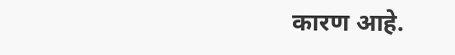कारण आहे.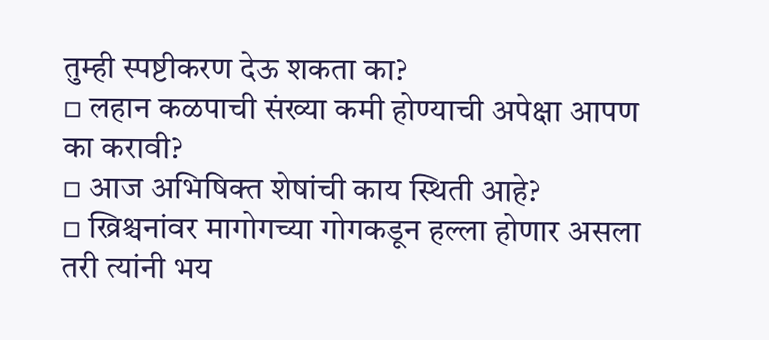तुम्ही स्पष्टीकरण देऊ शकता का?
▫ लहान कळपाची संख्या कमी होण्याची अपेक्षा आपण का करावी?
▫ आज अभिषिक्त शेषांची काय स्थिती आहे?
▫ ख्रिश्चनांवर मागोगच्या गोगकडून हल्ला होणार असला तरी त्यांनी भय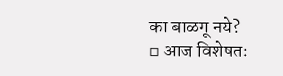का बाळगू नये?
▫ आज विशेषतः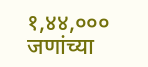१,४४,००० जणांच्या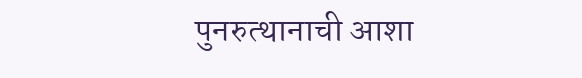पुनरुत्थानाची आशा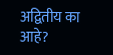अद्वितीय का आहे?